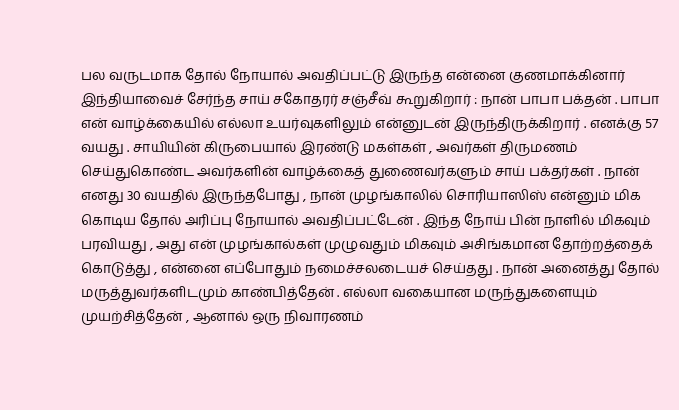பல வருடமாக தோல் நோயால் அவதிப்பட்டு இருந்த என்னை குணமாக்கினார் இந்தியாவைச் சேர்ந்த சாய் சகோதரர் சஞ்சீவ் கூறுகிறார் : நான் பாபா பக்தன் . பாபா என் வாழ்க்கையில் எல்லா உயர்வுகளிலும் என்னுடன் இருந்திருக்கிறார் . எனக்கு 57 வயது . சாயியின் கிருபையால் இரண்டு மகள்கள் , அவர்கள் திருமணம் செய்துகொண்ட அவர்களின் வாழ்க்கைத் துணைவர்களும் சாய் பக்தர்கள் . நான் எனது 30 வயதில் இருந்தபோது , நான் முழங்காலில் சொரியாஸிஸ் என்னும் மிக கொடிய தோல் அரிப்பு நோயால் அவதிப்பட்டேன் . இந்த நோய் பின் நாளில் மிகவும் பரவியது , அது என் முழங்கால்கள் முழுவதும் மிகவும் அசிங்கமான தோற்றத்தைக் கொடுத்து , என்னை எப்போதும் நமைச்சலடையச் செய்தது . நான் அனைத்து தோல் மருத்துவர்களிடமும் காண்பித்தேன் . எல்லா வகையான மருந்துகளையும் முயற்சித்தேன் , ஆனால் ஒரு நிவாரணம்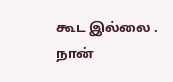கூட இல்லை . நான்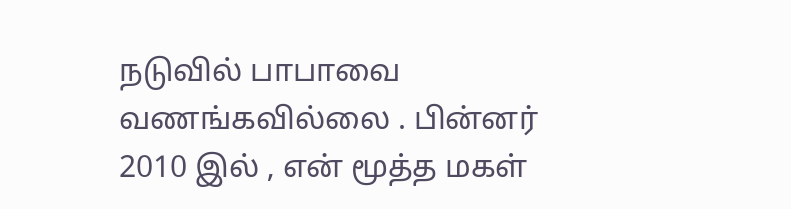நடுவில் பாபாவை வணங்கவில்லை . பின்னர் 2010 இல் , என் மூத்த மகள்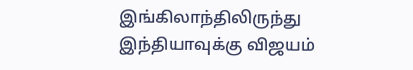இங்கிலாந்திலிருந்து இந்தியாவுக்கு விஜயம்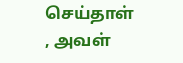செய்தாள் , அவள்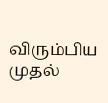விரும்பிய முதல்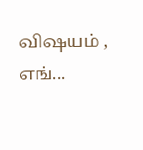விஷயம் , எங்...